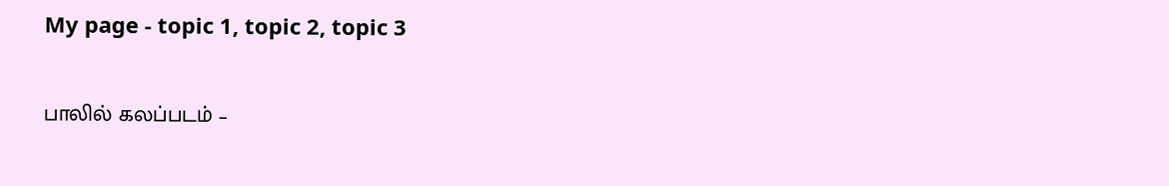My page - topic 1, topic 2, topic 3

பாலில் கலப்படம் –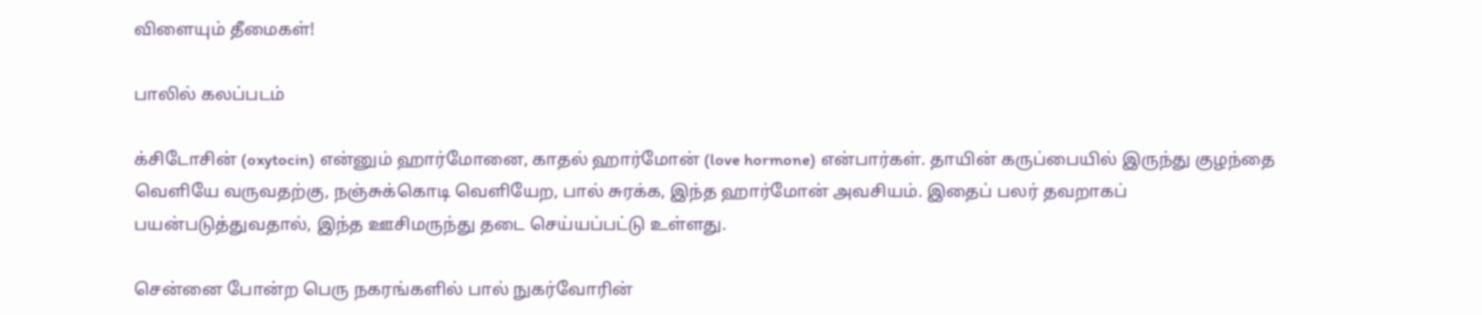விளையும் தீமைகள்!

பாலில் கலப்படம்

க்சிடோசின் (oxytocin) என்னும் ஹார்மோனை, காதல் ஹார்மோன் (love hormone) என்பார்கள். தாயின் கருப்பையில் இருந்து குழந்தை வெளியே வருவதற்கு, நஞ்சுக்கொடி வெளியேற, பால் சுரக்க, இந்த ஹார்மோன் அவசியம். இதைப் பலர் தவறாகப் பயன்படுத்துவதால், இந்த ஊசிமருந்து தடை செய்யப்பட்டு உள்ளது.

சென்னை போன்ற பெரு நகரங்களில் பால் நுகர்வோரின்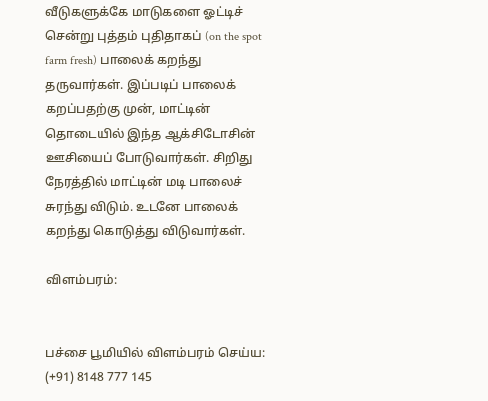வீடுகளுக்கே மாடுகளை ஓட்டிச் சென்று புத்தம் புதிதாகப் (on the spot farm fresh) பாலைக் கறந்து தருவார்கள். இப்படிப் பாலைக் கறப்பதற்கு முன், மாட்டின் தொடையில் இந்த ஆக்சிடோசின் ஊசியைப் போடுவார்கள். சிறிது நேரத்தில் மாட்டின் மடி பாலைச் சுரந்து விடும். உடனே பாலைக் கறந்து கொடுத்து விடுவார்கள்.

விளம்பரம்:


பச்சை பூமியில் விளம்பரம் செய்ய: (+91) 8148 777 145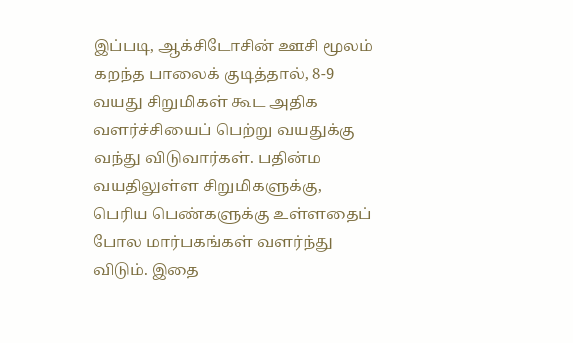இப்படி, ஆக்சிடோசின் ஊசி மூலம் கறந்த பாலைக் குடித்தால், 8-9 வயது சிறுமிகள் கூட அதிக வளர்ச்சியைப் பெற்று வயதுக்கு வந்து விடுவார்கள். பதின்ம வயதிலுள்ள சிறுமிகளுக்கு, பெரிய பெண்களுக்கு உள்ளதைப் போல மார்பகங்கள் வளர்ந்து விடும். இதை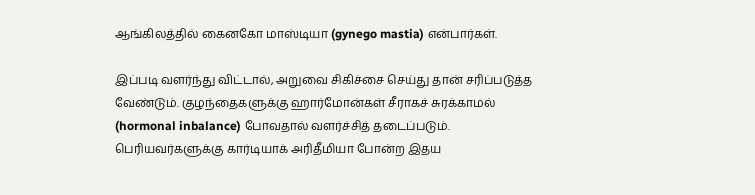ஆங்கிலத்தில் கைனகோ மாஸ்டியா (gynego mastia) என்பார்கள்.

இப்படி வளர்ந்து விட்டால், அறுவை சிகிச்சை செய்து தான் சரிப்படுத்த வேண்டும். குழந்தைகளுக்கு ஹார்மோன்கள் சீராகச் சுரக்காமல் (hormonal inbalance) போவதால் வளர்ச்சித் தடைப்படும். பெரியவர்களுக்கு கார்டியாக் அரிதீமியா போன்ற இதய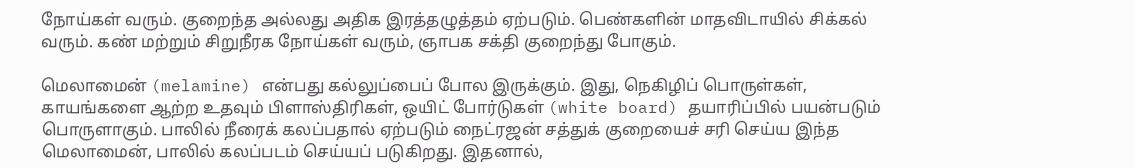நோய்கள் வரும். குறைந்த அல்லது அதிக இரத்தழுத்தம் ஏற்படும். பெண்களின் மாதவிடாயில் சிக்கல் வரும். கண் மற்றும் சிறுநீரக நோய்கள் வரும், ஞாபக சக்தி குறைந்து போகும்.

மெலாமைன் (melamine) என்பது கல்லுப்பைப் போல இருக்கும். இது, நெகிழிப் பொருள்கள், காயங்களை ஆற்ற உதவும் பிளாஸ்திரிகள், ஒயிட் போர்டுகள் (white board) தயாரிப்பில் பயன்படும் பொருளாகும். பாலில் நீரைக் கலப்பதால் ஏற்படும் நைட்ரஜன் சத்துக் குறையைச் சரி செய்ய இந்த மெலாமைன், பாலில் கலப்படம் செய்யப் படுகிறது. இதனால்,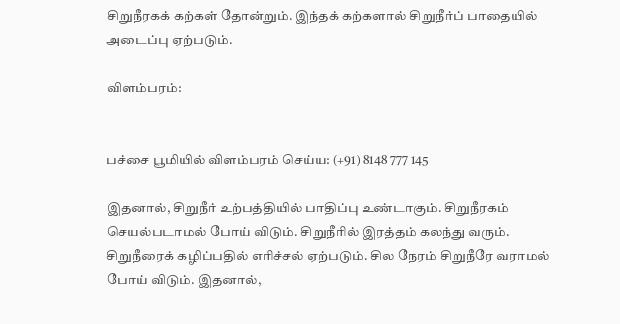சிறுநீரகக் கற்கள் தோன்றும். இந்தக் கற்களால் சிறுநீர்ப் பாதையில் அடைப்பு ஏற்படும்.

விளம்பரம்:


பச்சை பூமியில் விளம்பரம் செய்ய: (+91) 8148 777 145

இதனால், சிறுநீர் உற்பத்தியில் பாதிப்பு உண்டாகும். சிறுநீரகம் செயல்படாமல் போய் விடும். சிறுநீரில் இரத்தம் கலந்து வரும். சிறுநீரைக் கழிப்பதில் எரிச்சல் ஏற்படும். சில நேரம் சிறுநீரே வராமல் போய் விடும். இதனால்,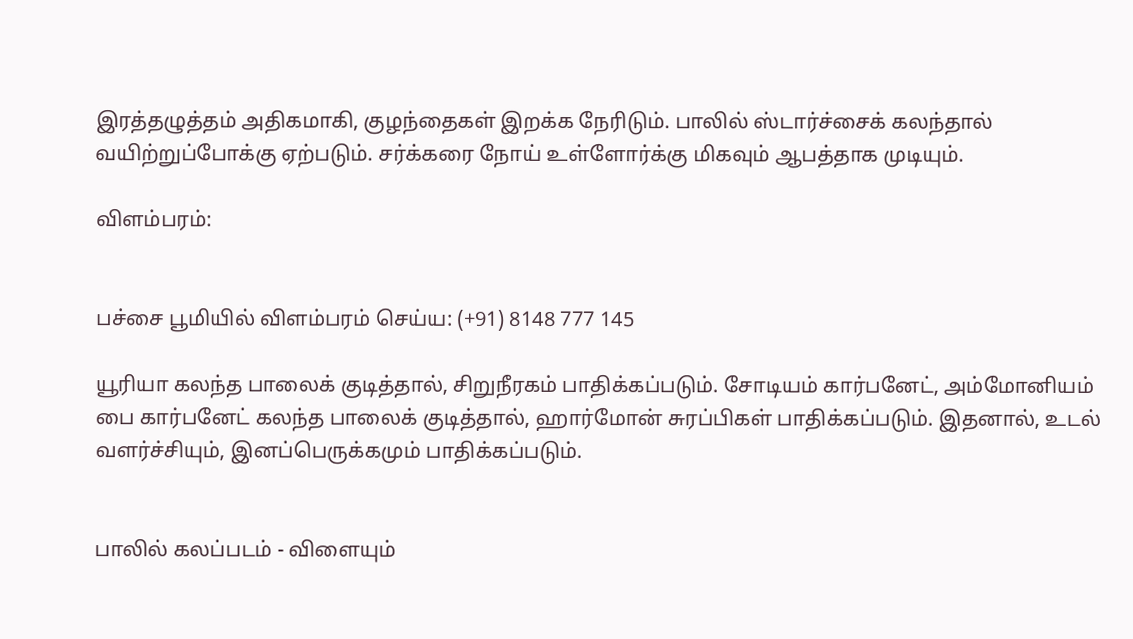இரத்தழுத்தம் அதிகமாகி, குழந்தைகள் இறக்க நேரிடும். பாலில் ஸ்டார்ச்சைக் கலந்தால் வயிற்றுப்போக்கு ஏற்படும். சர்க்கரை நோய் உள்ளோர்க்கு மிகவும் ஆபத்தாக முடியும்.

விளம்பரம்:


பச்சை பூமியில் விளம்பரம் செய்ய: (+91) 8148 777 145

யூரியா கலந்த பாலைக் குடித்தால், சிறுநீரகம் பாதிக்கப்படும். சோடியம் கார்பனேட், அம்மோனியம் பை கார்பனேட் கலந்த பாலைக் குடித்தால், ஹார்மோன் சுரப்பிகள் பாதிக்கப்படும். இதனால், உடல் வளர்ச்சியும், இனப்பெருக்கமும் பாதிக்கப்படும்.


பாலில் கலப்படம் - விளையும்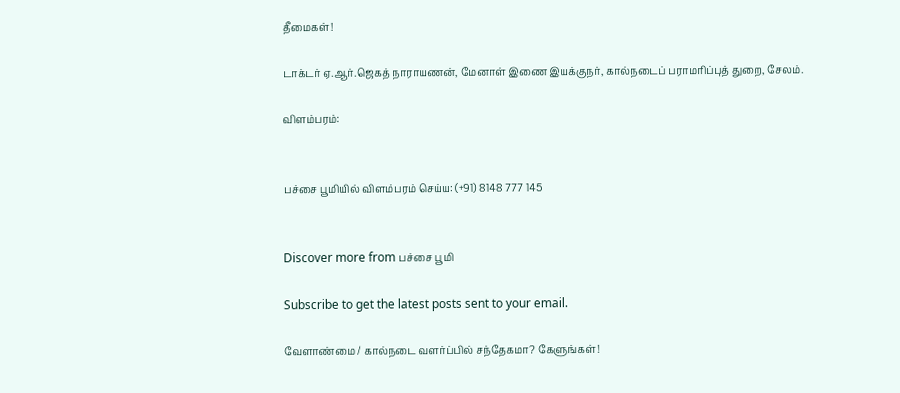தீமைகள்!

டாக்டர் ஏ.ஆர்.ஜெகத் நாராயணன், மேனாள் இணை இயக்குநர், கால்நடைப் பராமரிப்புத் துறை, சேலம்.

விளம்பரம்:


பச்சை பூமியில் விளம்பரம் செய்ய: (+91) 8148 777 145


Discover more from பச்சை பூமி

Subscribe to get the latest posts sent to your email.

வேளாண்மை / கால்நடை வளர்ப்பில் சந்தேகமா? கேளுங்கள்!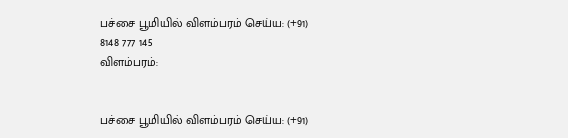பச்சை பூமியில் விளம்பரம் செய்ய: (+91) 8148 777 145
விளம்பரம்:


பச்சை பூமியில் விளம்பரம் செய்ய: (+91)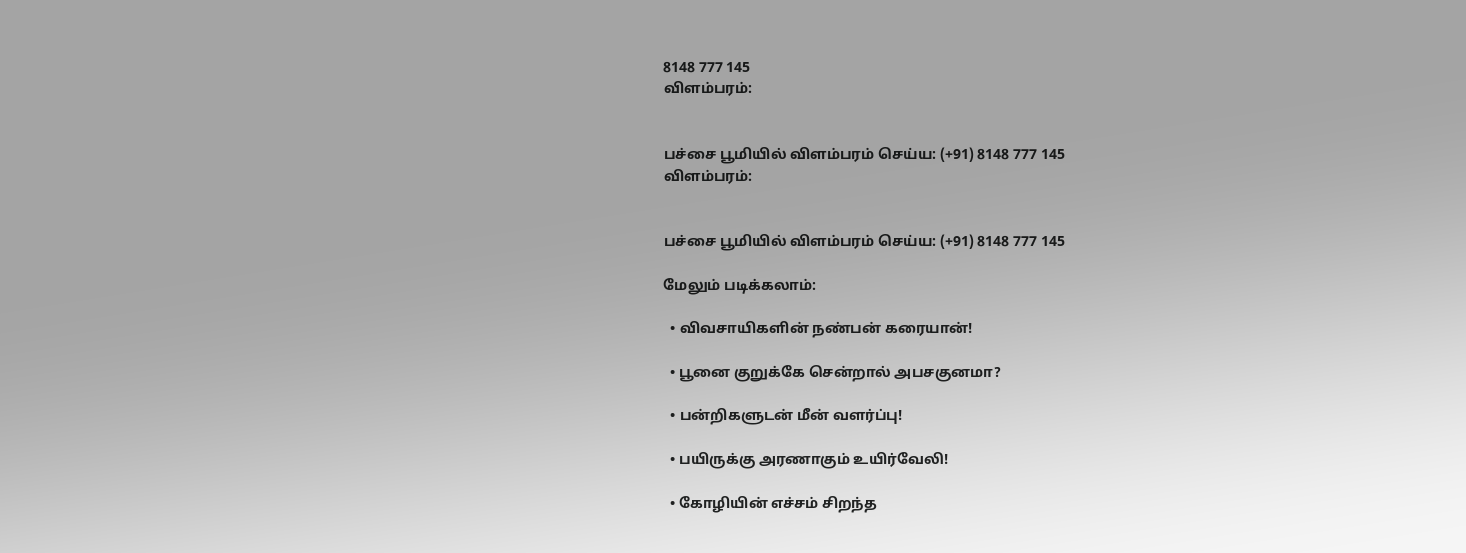8148 777 145
விளம்பரம்:


பச்சை பூமியில் விளம்பரம் செய்ய: (+91) 8148 777 145
விளம்பரம்:


பச்சை பூமியில் விளம்பரம் செய்ய: (+91) 8148 777 145

மேலும் படிக்கலாம்:

  • விவசாயிகளின் நண்பன் கரையான்!

  • பூனை குறுக்கே சென்றால் அபசகுனமா?

  • பன்றிகளுடன் மீன் வளர்ப்பு!

  • பயிருக்கு அரணாகும் உயிர்வேலி!

  • கோழியின் எச்சம் சிறந்த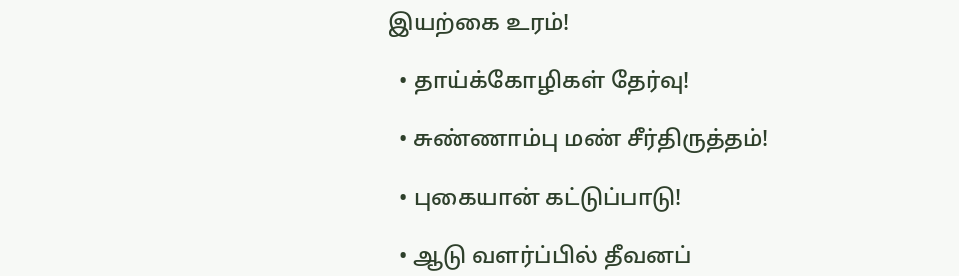இயற்கை உரம்!

  • தாய்க்கோழிகள் தேர்வு!

  • சுண்ணாம்பு மண் சீர்திருத்தம்!

  • புகையான் கட்டுப்பாடு!

  • ஆடு வளர்ப்பில் தீவனப்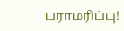பராமரிப்பு!